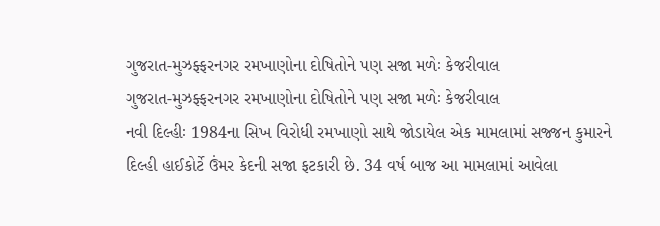ગુજરાત-મુઝફ્ફરનગર રમખાણોના દોષિતોને પણ સજા મળેઃ કેજરીવાલ
ગુજરાત-મુઝફ્ફરનગર રમખાણોના દોષિતોને પણ સજા મળેઃ કેજરીવાલ
નવી દિલ્હીઃ 1984ના સિખ વિરોધી રમખાણો સાથે જોડાયેલ એક મામલામાં સજ્જન કુમારને દિલ્હી હાઈકોર્ટે ઉંમર કેદની સજા ફટકારી છે. 34 વર્ષ બાજ આ મામલામાં આવેલા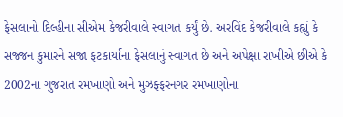ફેસલાનો દિલ્હીના સીએમ કેજરીવાલે સ્વાગત કર્યું છે. અરવિંદ કેજરીવાલે કહ્યું કે સજ્જન કુમારને સજા ફટકાર્યાના ફેસલાનું સ્વાગત છે અને અપેક્ષા રાખીએ છીએ કે 2002ના ગુજરાત રમખાણો અને મુઝફ્ફરનગર રમખાણોના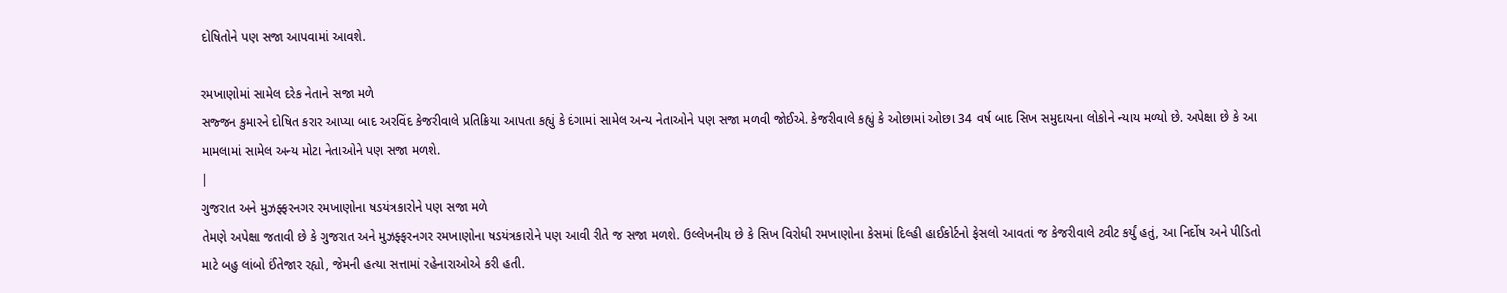દોષિતોને પણ સજા આપવામાં આવશે.

રમખાણોમાં સામેલ દરેક નેતાને સજા મળે
સજ્જન કુમારને દોષિત કરાર આપ્યા બાદ અરવિંદ કેજરીવાલે પ્રતિક્રિયા આપતા કહ્યું કે દંગામાં સામેલ અન્ય નેતાઓને પણ સજા મળવી જોઈએ. કેજરીવાલે કહ્યું કે ઓછામાં ઓછા 34 વર્ષ બાદ સિખ સમુદાયના લોકોને ન્યાય મળ્યો છે. અપેક્ષા છે કે આ મામલામાં સામેલ અન્ય મોટા નેતાઓને પણ સજા મળશે.
|
ગુજરાત અને મુઝફ્ફરનગર રમખાણોના ષડયંત્રકારોને પણ સજા મળે
તેમણે અપેક્ષા જતાવી છે કે ગુજરાત અને મુઝફ્ફરનગર રમખાણોના ષડયંત્રકારોને પણ આવી રીતે જ સજા મળશે. ઉલ્લેખનીય છે કે સિખ વિરોધી રમખાણોના કેસમાં દિલ્હી હાઈકોર્ટનો ફેસલો આવતાં જ કેજરીવાલે ટ્વીટ કર્યું હતું, આ નિર્દોષ અને પીડિતો માટે બહુ લાંબો ઈંતેજાર રહ્યો, જેમની હત્યા સત્તામાં રહેનારાઓએ કરી હતી.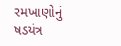રમખાણોનું ષડયંત્ર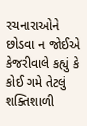રચનારાઓને છોડવા ન જોઈએ
કેજરીવાલે કહ્યું કે કોઈ ગમે તેટલું શક્તિશાળી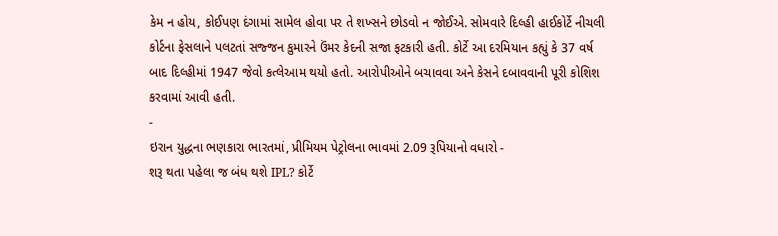કેમ ન હોય, કોઈપણ દંગામાં સામેલ હોવા પર તે શખ્સને છોડવો ન જોઈએ. સોમવારે દિલ્હી હાઈકોર્ટે નીચલી કોર્ટના ફેસલાને પલટતાં સજ્જન કુમારને ઉંમર કેદની સજા ફટકારી હતી. કોર્ટે આ દરમિયાન કહ્યું કે 37 વર્ષ બાદ દિલ્હીમાં 1947 જેવો કત્લેઆમ થયો હતો. આરોપીઓને બચાવવા અને કેસને દબાવવાની પૂરી કોશિશ કરવામાં આવી હતી.
-
ઇરાન યુદ્ધના ભણકારા ભારતમાં, પ્રીમિયમ પેટ્રોલના ભાવમાં 2.09 રૂપિયાનો વધારો -
શરૂ થતા પહેલા જ બંધ થશે IPL? કોર્ટે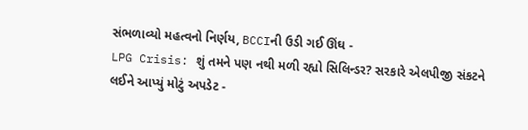સંભળાવ્યો મહત્વનો નિર્ણય, BCCIની ઉડી ગઈ ઊંઘ -
LPG Crisis: શું તમને પણ નથી મળી રહ્યો સિલિન્ડર? સરકારે એલપીજી સંકટને લઈને આપ્યું મોટું અપડેટ -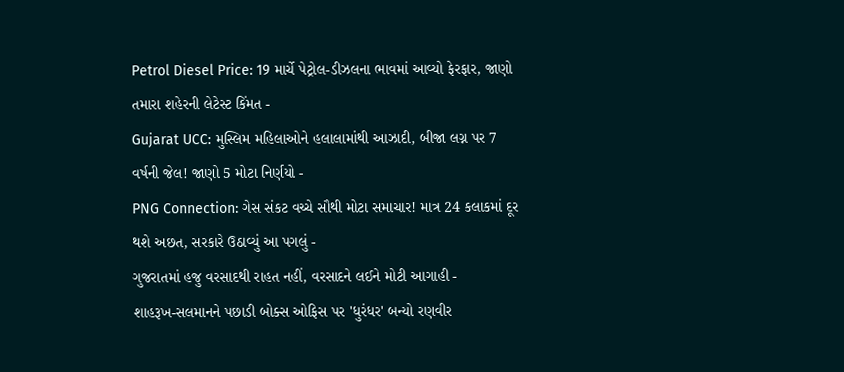Petrol Diesel Price: 19 માર્ચે પેટ્રોલ-ડીઝલના ભાવમાં આવ્યો ફેરફાર, જાણો તમારા શહેરની લેટેસ્ટ કિંમત -
Gujarat UCC: મુસ્લિમ મહિલાઓને હલાલામાંથી આઝાદી, બીજા લગ્ન પર 7 વર્ષની જેલ! જાણો 5 મોટા નિર્ણયો -
PNG Connection: ગેસ સંકટ વચ્ચે સૌથી મોટા સમાચાર! માત્ર 24 કલાકમાં દૂર થશે અછત, સરકારે ઉઠાવ્યું આ પગલું -
ગુજરાતમાં હજુ વરસાદથી રાહત નહીં, વરસાદને લઈને મોટી આગાહી -
શાહરૂખ-સલમાનને પછાડી બોક્સ ઓફિસ પર 'ધુરંધર' બન્યો રણવીર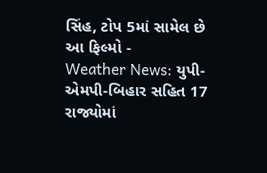સિંહ, ટોપ 5માં સામેલ છે આ ફિલ્મો -
Weather News: યુપી-એમપી-બિહાર સહિત 17 રાજ્યોમાં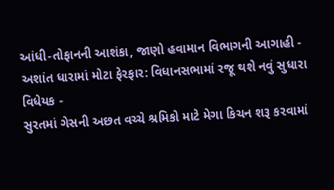આંધી-તોફાનની આશંકા, જાણો હવામાન વિભાગની આગાહી -
અશાંત ધારામાં મોટા ફેરફાર: વિધાનસભામાં રજૂ થશે નવું સુધારા વિધેયક -
સુરતમાં ગેસની અછત વચ્ચે શ્રમિકો માટે મેગા કિચન શરૂ કરવામાં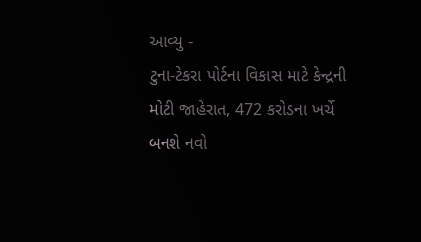આવ્યુ -
ટુના-ટેકરા પોર્ટના વિકાસ માટે કેન્દ્રની મોટી જાહેરાત, 472 કરોડના ખર્ચે બનશે નવો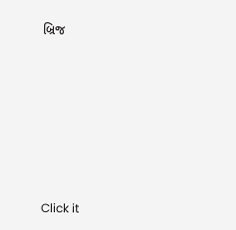બ્રિજ










Click it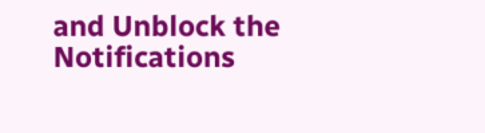and Unblock the Notifications